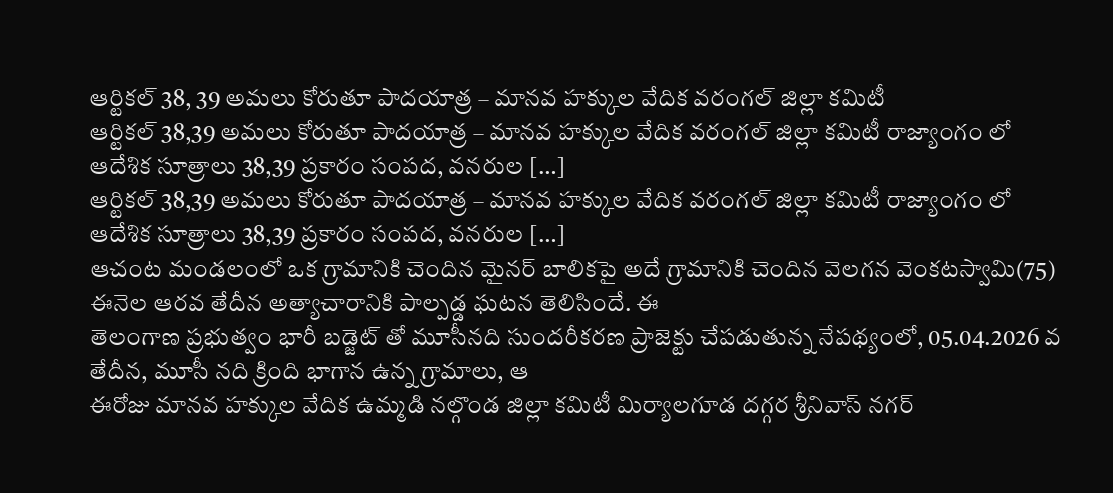ఆర్టికల్ 38, 39 అమలు కోరుతూ పాదయాత్ర – మానవ హక్కుల వేదిక వరంగల్ జిల్లా కమిటీ
ఆర్టికల్ 38,39 అమలు కోరుతూ పాదయాత్ర – మానవ హక్కుల వేదిక వరంగల్ జిల్లా కమిటీ రాజ్యాంగం లో ఆదేశిక సూత్రాలు 38,39 ప్రకారం సంపద, వనరుల […]
ఆర్టికల్ 38,39 అమలు కోరుతూ పాదయాత్ర – మానవ హక్కుల వేదిక వరంగల్ జిల్లా కమిటీ రాజ్యాంగం లో ఆదేశిక సూత్రాలు 38,39 ప్రకారం సంపద, వనరుల […]
ఆచంట మండలంలో ఒక గ్రామానికి చెందిన మైనర్ బాలికపై అదే గ్రామానికి చెందిన వెలగన వెంకటస్వామి(75) ఈనెల ఆరవ తేదీన అత్యాచారానికి పాల్పడ్డ ఘటన తెలిసిందే. ఈ
తెలంగాణ ప్రభుత్వం భారీ బడ్జెట్ తో మూసీనది సుందరీకరణ ప్రాజెక్టు చేపడుతున్న నేపథ్యంలో, 05.04.2026 వ తేదీన, మూసీ నది క్రింది భాగాన ఉన్న గ్రామాలు, ఆ
ఈరోజు మానవ హక్కుల వేదిక ఉమ్మడి నల్గొండ జిల్లా కమిటీ మిర్యాలగూడ దగ్గర శ్రీనివాస్ నగర్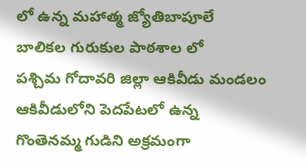లో ఉన్న మహాత్మ జ్యోతిబాపూలే బాలికల గురుకుల పాఠశాల లో
పశ్చిమ గోదావరి జిల్లా ఆకివీడు మండలం ఆకివీడులోని పెదపేటలో ఉన్న గొంతెనమ్మ గుడిని అక్రమంగా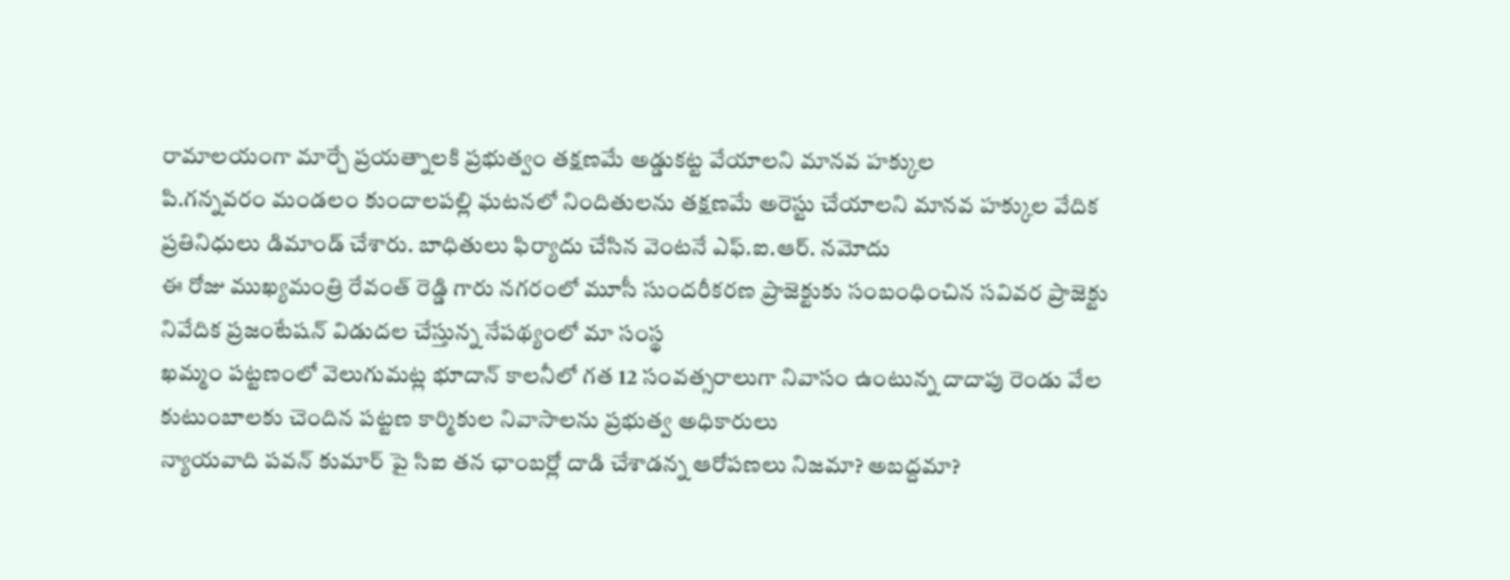రామాలయంగా మార్చే ప్రయత్నాలకి ప్రభుత్వం తక్షణమే అడ్డుకట్ట వేయాలని మానవ హక్కుల
పి.గన్నవరం మండలం కుందాలపల్లి ఘటనలో నిందితులను తక్షణమే అరెస్టు చేయాలని మానవ హక్కుల వేదిక ప్రతినిధులు డిమాండ్ చేశారు. బాధితులు ఫిర్యాదు చేసిన వెంటనే ఎఫ్.ఐ.ఆర్. నమోదు
ఈ రోజు ముఖ్యమంత్రి రేవంత్ రెడ్డి గారు నగరంలో మూసీ సుందరీకరణ ప్రాజెక్టుకు సంబంధించిన సవివర ప్రాజెక్టు నివేదిక ప్రజంటేషన్ విడుదల చేస్తున్న నేపథ్యంలో మా సంస్థ
ఖమ్మం పట్టణంలో వెలుగుమట్ల భూదాన్ కాలనీలో గత 12 సంవత్సరాలుగా నివాసం ఉంటున్న దాదాపు రెండు వేల కుటుంబాలకు చెందిన పట్టణ కార్మికుల నివాసాలను ప్రభుత్వ అధికారులు
న్యాయవాది పవన్ కుమార్ పై సిఐ తన ఛాంబర్లో దాడి చేశాడన్న ఆరోపణలు నిజమా? అబద్దమా?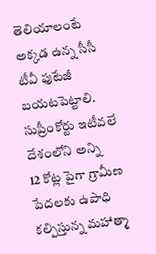తెలియాలంటే అక్కడ ఉన్న సీసీ టీవీ ఫుటేజీ బయటపెట్టాలి. సుప్రీంకోర్టు ఇటీవలే దేశంలోని అన్ని
12 కోట్ల పైగా గ్రామీణ పేదలకు ఉపాధి కల్పిస్తున్న మహాత్మా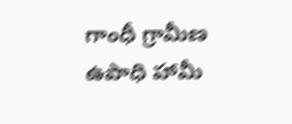గాంధీ గ్రామీణ ఉపాధి హామీ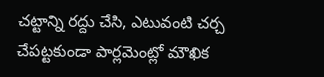చట్టాన్ని రద్దు చేసి, ఎటువంటి చర్చ చేపట్టకుండా పార్లమెంట్లో మౌఖిక